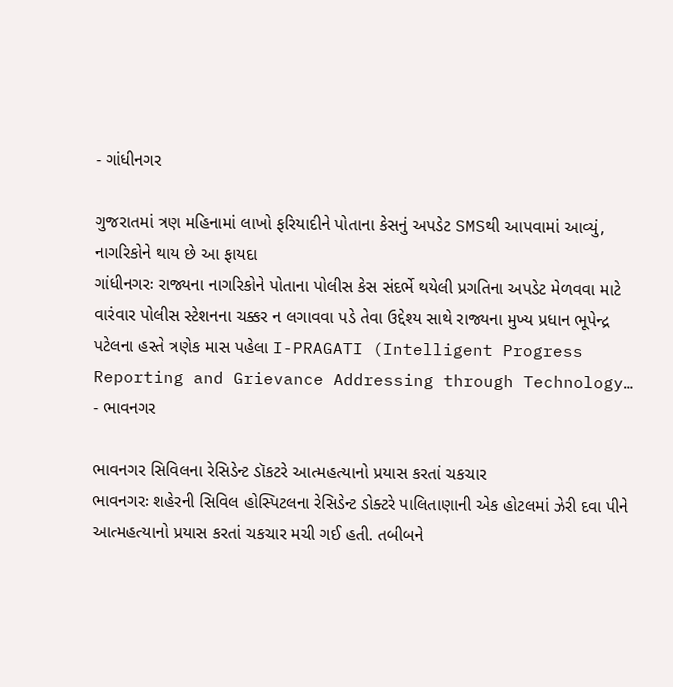- ગાંધીનગર

ગુજરાતમાં ત્રણ મહિનામાં લાખો ફરિયાદીને પોતાના કેસનું અપડેટ SMSથી આપવામાં આવ્યું, નાગરિકોને થાય છે આ ફાયદા
ગાંધીનગરઃ રાજ્યના નાગરિકોને પોતાના પોલીસ કેસ સંદર્ભે થયેલી પ્રગતિના અપડેટ મેળવવા માટે વારંવાર પોલીસ સ્ટેશનના ચક્કર ન લગાવવા પડે તેવા ઉદ્દેશ્ય સાથે રાજ્યના મુખ્ય પ્રધાન ભૂપેન્દ્ર પટેલના હસ્તે ત્રણેક માસ પહેલા I-PRAGATI (Intelligent Progress Reporting and Grievance Addressing through Technology…
- ભાવનગર

ભાવનગર સિવિલના રેસિડેન્ટ ડૉકટરે આત્મહત્યાનો પ્રયાસ કરતાં ચકચાર
ભાવનગરઃ શહેરની સિવિલ હોસ્પિટલના રેસિડેન્ટ ડોક્ટરે પાલિતાણાની એક હોટલમાં ઝેરી દવા પીને આત્મહત્યાનો પ્રયાસ કરતાં ચકચાર મચી ગઈ હતી. તબીબને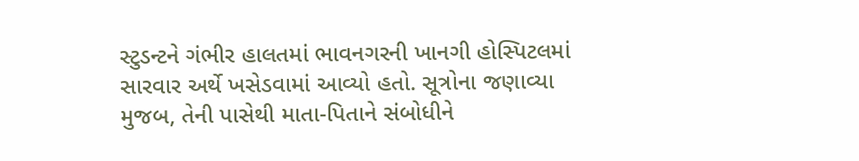સ્ટુડન્ટને ગંભીર હાલતમાં ભાવનગરની ખાનગી હોસ્પિટલમાં સારવાર અર્થે ખસેડવામાં આવ્યો હતો. સૂત્રોના જણાવ્યા મુજબ, તેની પાસેથી માતા-પિતાને સંબોધીને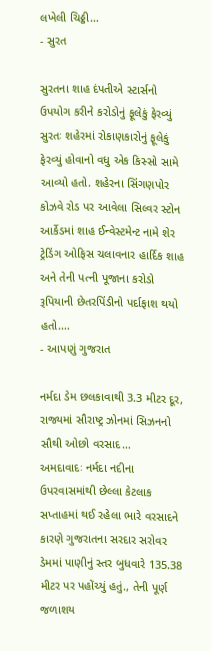લખેલી ચિઠ્ઠી…
- સુરત

સુરતના શાહ દંપતીએ સ્ટાર્સનો ઉપયોગ કરીને કરોડોનું ફૂલેકું ફેરવ્યું
સુરતઃ શહેરમાં રોકાણકારોનું ફૂલેકું ફેરવ્યું હોવાનો વધુ એક કિસ્સો સામે આવ્યો હતો. શહેરના સિંગણપોર કોઝવે રોડ પર આવેલા સિલ્વર સ્ટોન આર્કેડમાં શાહ ઈન્વેસ્ટમેન્ટ નામે શેર ટ્રેડિંગ ઓફિસ ચલાવનાર હાર્દિક શાહ અને તેની પત્ની પૂજાના કરોડો રૂપિયાની છેતરપિંડીનો પર્દાફાશ થયો હતો.…
- આપણું ગુજરાત

નર્મદા ડેમ છલકાવાથી 3.3 મીટર દૂર, રાજ્યમાં સૌરાષ્ટ્ર ઝોનમાં સિઝનનો સૌથી ઓછો વરસાદ…
અમદાવાદઃ નર્મદા નદીના ઉપરવાસમાંથી છેલ્લા કેટલાક સપ્તાહમાં થઈ રહેલા ભારે વરસાદને કારણે ગુજરાતના સરદાર સરોવર ડેમમાં પાણીનું સ્તર બુધવારે 135.38 મીટર પર પહોંચ્યું હતું., તેની પૂર્ણ જળાશય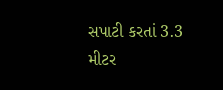સપાટી કરતાં 3.3 મીટર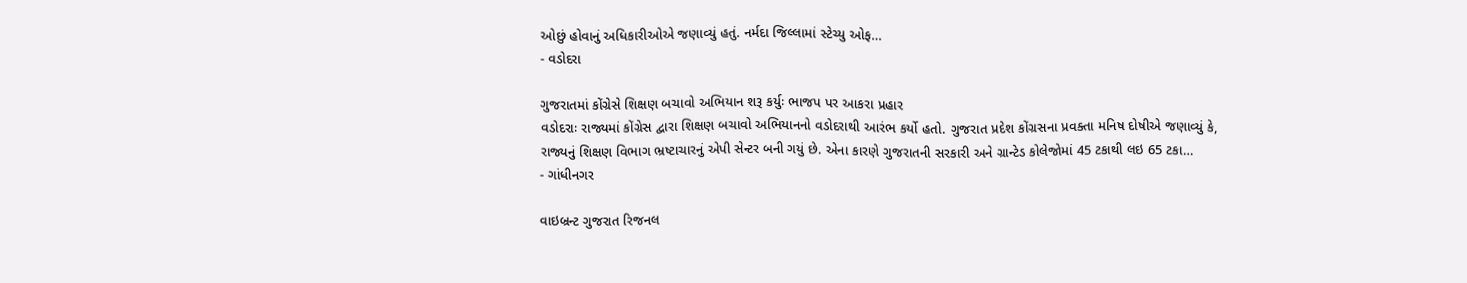ઓછું હોવાનું અધિકારીઓએ જણાવ્યું હતું. નર્મદા જિલ્લામાં સ્ટેચ્યુ ઓફ…
- વડોદરા

ગુજરાતમાં કોંગ્રેસે શિક્ષણ બચાવો અભિયાન શરૂ કર્યુઃ ભાજપ પર આકરા પ્રહાર
વડોદરાઃ રાજ્યમાં કોંગ્રેસ દ્વારા શિક્ષણ બચાવો અભિયાનનો વડોદરાથી આરંભ કર્યો હતો. ગુજરાત પ્રદેશ કોંગ્રસના પ્રવક્તા મનિષ દોષીએ જણાવ્યું કે, રાજ્યનું શિક્ષણ વિભાગ ભ્રષ્ટાચારનું એપી સેન્ટર બની ગયું છે. એના કારણે ગુજરાતની સરકારી અને ગ્રાન્ટેડ કોલેજોમાં 45 ટકાથી લઇ 65 ટકા…
- ગાંધીનગર

વાઇબ્રન્ટ ગુજરાત રિજનલ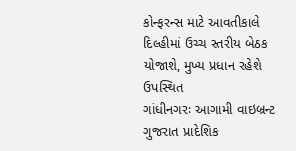કોન્ફરન્સ માટે આવતીકાલે દિલ્હીમાં ઉચ્ચ સ્તરીય બેઠક યોજાશે, મુખ્ય પ્રધાન રહેશે ઉપસ્થિત
ગાંધીનગરઃ આગામી વાઇબ્રન્ટ ગુજરાત પ્રાદેશિક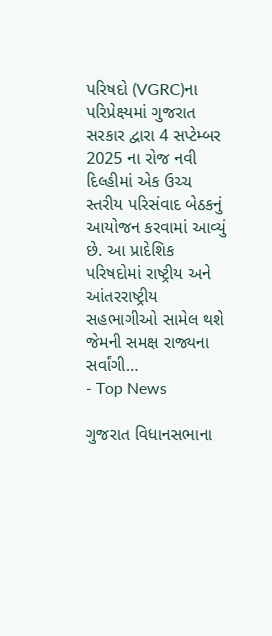પરિષદો (VGRC)ના પરિપ્રેક્ષ્યમાં ગુજરાત સરકાર દ્વારા 4 સપ્ટેમ્બર 2025 ના રોજ નવી દિલ્હીમાં એક ઉચ્ચ સ્તરીય પરિસંવાદ બેઠકનું આયોજન કરવામાં આવ્યું છે. આ પ્રાદેશિક પરિષદોમાં રાષ્ટ્રીય અને આંતરરાષ્ટ્રીય સહભાગીઓ સામેલ થશે જેમની સમક્ષ રાજ્યના સર્વાંગી…
- Top News

ગુજરાત વિધાનસભાના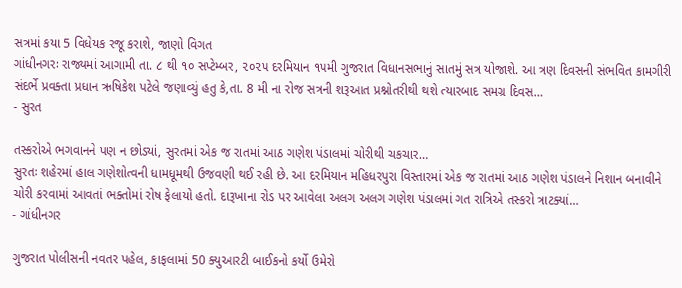સત્રમાં કયા 5 વિધેયક રજૂ કરાશે, જાણો વિગત
ગાંધીનગરઃ રાજ્યમાં આગામી તા. ૮ થી ૧૦ સપ્ટેમ્બર, ૨૦૨૫ દરમિયાન ૧૫મી ગુજરાત વિધાનસભાનું સાતમું સત્ર યોજાશે. આ ત્રણ દિવસની સંભવિત કામગીરી સંદર્ભે પ્રવક્તા પ્રધાન ઋષિકેશ પટેલે જણાવ્યું હતુ કે,તા. 8 મી ના રોજ સત્રની શરૂઆત પ્રશ્નોતરીથી થશે ત્યારબાદ સમગ્ર દિવસ…
- સુરત

તસ્કરોએ ભગવાનને પણ ન છોડ્યાં, સુરતમાં એક જ રાતમાં આઠ ગણેશ પંડાલમાં ચોરીથી ચકચાર…
સુરતઃ શહેરમાં હાલ ગણેશોત્વની ધામધૂમથી ઉજવણી થઈ રહી છે. આ દરમિયાન મહિધરપુરા વિસ્તારમાં એક જ રાતમાં આઠ ગણેશ પંડાલને નિશાન બનાવીને ચોરી કરવામાં આવતાં ભક્તોમાં રોષ ફેલાયો હતો. દારૂખાના રોડ પર આવેલા અલગ અલગ ગણેશ પંડાલમાં ગત રાત્રિએ તસ્કરો ત્રાટક્યાં…
- ગાંધીનગર

ગુજરાત પોલીસની નવતર પહેલ, કાફલામાં 50 ક્યુઆરટી બાઈકનો કર્યો ઉમેરો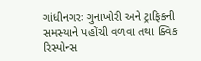ગાંધીનગરઃ ગુનાખોરી અને ટ્રાફિકની સમસ્યાને પહોંચી વળવા તથા ક્વિક રિસ્પોન્સ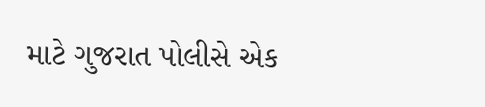માટે ગુજરાત પોલીસે એક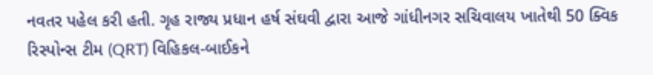નવતર પહેલ કરી હતી. ગૃહ રાજ્ય પ્રધાન હર્ષ સંઘવી દ્વારા આજે ગાંધીનગર સચિવાલય ખાતેથી 50 ક્વિક રિસ્પોન્સ ટીમ (QRT) વિહિકલ-બાઈકને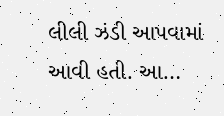લીલી ઝંડી આપવામાં આવી હતી. આ…